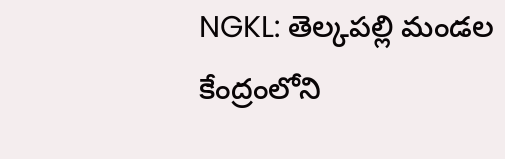NGKL: తెల్కపల్లి మండల కేంద్రంలోని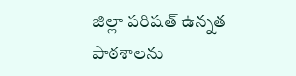జిల్లా పరిషత్ ఉన్నత పాఠశాలను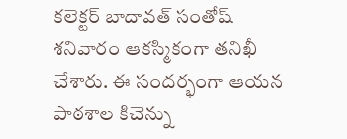కలెక్టర్ బాదావత్ సంతోష్ శనివారం ఆకస్మికంగా తనిఖీ చేశారు. ఈ సందర్భంగా ఆయన పాఠశాల కిచెన్ను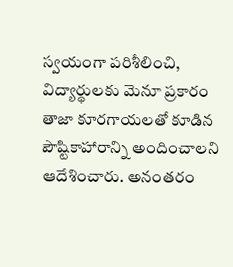స్వయంగా పరిశీలించి, విద్యార్థులకు మెనూ ప్రకారం తాజా కూరగాయలతో కూడిన పౌష్టికాహారాన్ని అందించాలని ఆదేశించారు. అనంతరం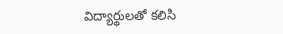విద్యార్థులతో కలిసి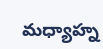మధ్యాహ్న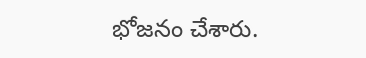భోజనం చేశారు.